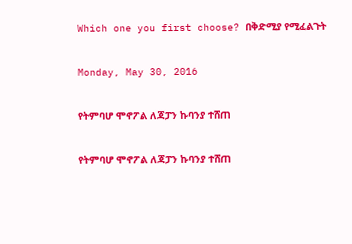Which one you first choose? በቅድሚያ የሚፈልጉት

Monday, May 30, 2016

የትምባሆ ሞኖፖል ለጃፓን ኩባንያ ተሸጠ

የትምባሆ ሞኖፖል ለጃፓን ኩባንያ ተሸጠ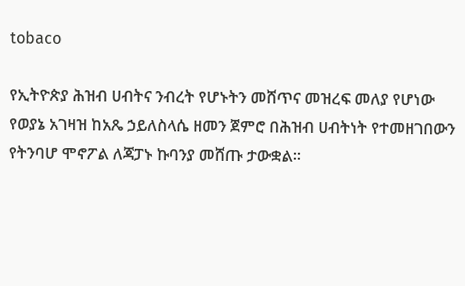tobaco

የኢትዮጵያ ሕዝብ ሀብትና ንብረት የሆኑትን መሸጥና መዝረፍ መለያ የሆነው የወያኔ አገዛዝ ከአጼ ኃይለስላሴ ዘመን ጀምሮ በሕዝብ ሀብትነት የተመዘገበውን የትንባሆ ሞኖፖል ለጃፓኑ ኩባንያ መሸጡ ታውቋል።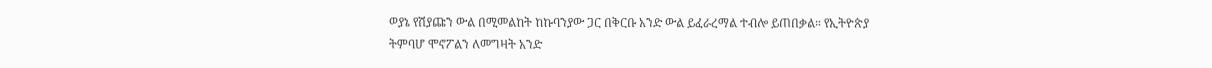ወያኔ የሽያጩን ውል በሚመልከት ከኩባንያው ጋር በቅርቡ አንድ ውል ይፈራረማል ተብሎ ይጠበቃል። የኢትዮጵያ ትምባሆ ሞኖፖልን ለመግዛት አንድ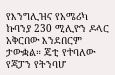የእንግሊዝና የአሜሪካ ኩባንያ 230 ሚሊዮን ዶላር አቅርበው እንደበርም ታውቋል። ጄቲ የተባለው የጃፓን የትንባሆ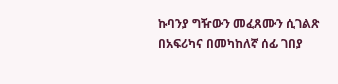ኩባንያ ግዥውን መፈጸሙን ሲገልጽ በአፍሪካና በመካከለኛ ሰፊ ገበያ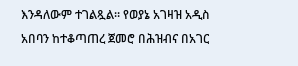እንዳለውም ተገልጿል። የወያኔ አገዛዝ አዲስ አበባን ከተቆጣጠረ ጀመሮ በሕዝብና በአገር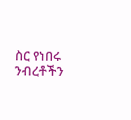ስር የነበሩ ንብረቶችን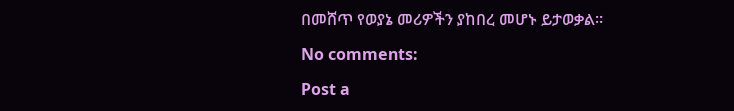በመሸጥ የወያኔ መሪዎችን ያከበረ መሆኑ ይታወቃል።

No comments:

Post a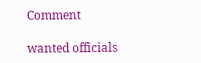Comment

wanted officials